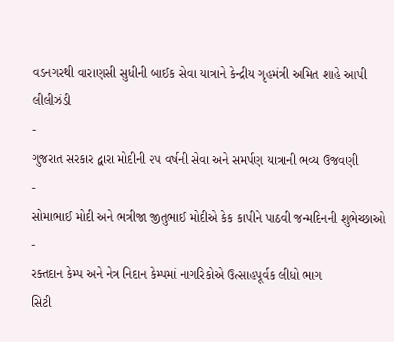વડનગરથી વારાણસી સુધીની બાઈક સેવા યાત્રાને કેન્દ્રીય ગૃહમંત્રી અમિત શાહે આપી લીલીઝંડી
-
ગુજરાત સરકાર દ્વારા મોદીની ૨૫ વર્ષની સેવા અને સમર્પણ યાત્રાની ભવ્ય ઉજવણી
-
સોમાભાઈ મોદી અને ભત્રીજા જીતુભાઈ મોદીએ કેક કાપીને પાઠવી જન્મદિનની શુભેચ્છાઓ
-
રક્તદાન કેમ્પ અને નેત્ર નિદાન કેમ્પમાં નાગરિકોએ ઉત્સાહપૂર્વક લીધો ભાગ
સિટી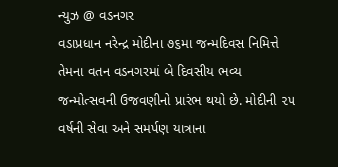ન્યુઝ @ વડનગર
વડાપ્રધાન નરેન્દ્ર મોદીના ૭૬મા જન્મદિવસ નિમિત્તે તેમના વતન વડનગરમાં બે દિવસીય ભવ્ય જન્મોત્સવની ઉજવણીનો પ્રારંભ થયો છે. મોદીની ૨૫ વર્ષની સેવા અને સમર્પણ યાત્રાના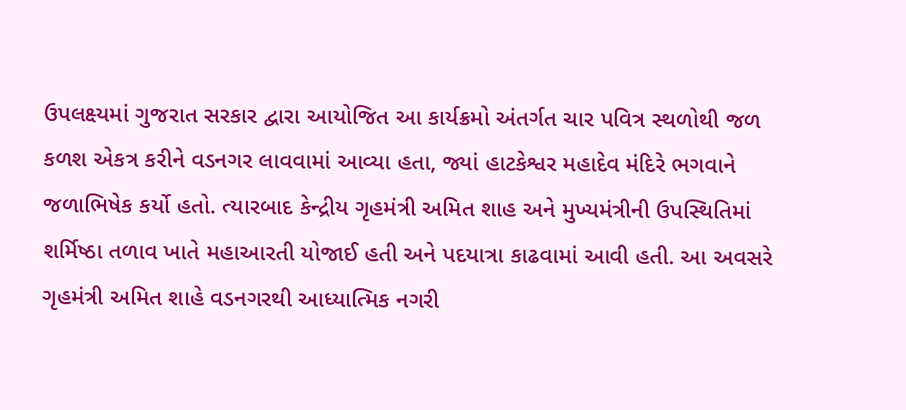ઉપલક્ષ્યમાં ગુજરાત સરકાર દ્વારા આયોજિત આ કાર્યક્રમો અંતર્ગત ચાર પવિત્ર સ્થળોથી જળ કળશ એકત્ર કરીને વડનગર લાવવામાં આવ્યા હતા, જ્યાં હાટકેશ્વર મહાદેવ મંદિરે ભગવાને જળાભિષેક કર્યો હતો. ત્યારબાદ કેન્દ્રીય ગૃહમંત્રી અમિત શાહ અને મુખ્યમંત્રીની ઉપસ્થિતિમાં શર્મિષ્ઠા તળાવ ખાતે મહાઆરતી યોજાઈ હતી અને પદયાત્રા કાઢવામાં આવી હતી. આ અવસરે ગૃહમંત્રી અમિત શાહે વડનગરથી આધ્યાત્મિક નગરી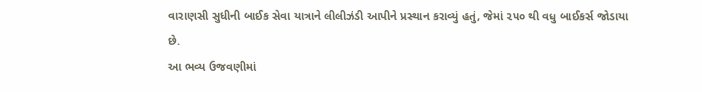વારાણસી સુધીની બાઈક સેવા યાત્રાને લીલીઝંડી આપીને પ્રસ્થાન કરાવ્યું હતું, જેમાં ૨૫૦ થી વધુ બાઈકર્સ જોડાયા છે.
આ ભવ્ય ઉજવણીમાં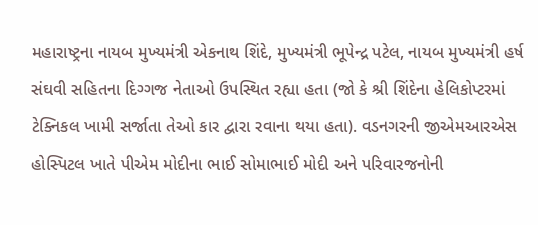મહારાષ્ટ્રના નાયબ મુખ્યમંત્રી એકનાથ શિંદે, મુખ્યમંત્રી ભૂપેન્દ્ર પટેલ, નાયબ મુખ્યમંત્રી હર્ષ સંઘવી સહિતના દિગ્ગજ નેતાઓ ઉપસ્થિત રહ્યા હતા (જો કે શ્રી શિંદેના હેલિકોપ્ટરમાં ટેક્નિકલ ખામી સર્જાતા તેઓ કાર દ્વારા રવાના થયા હતા). વડનગરની જીએમઆરએસ હોસ્પિટલ ખાતે પીએમ મોદીના ભાઈ સોમાભાઈ મોદી અને પરિવારજનોની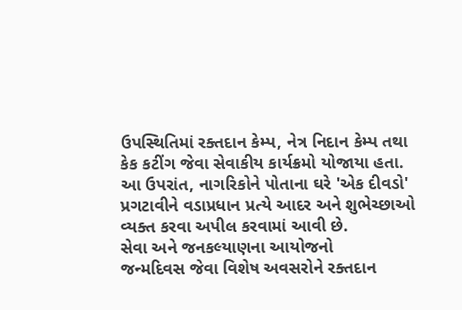ઉપસ્થિતિમાં રક્તદાન કેમ્પ, નેત્ર નિદાન કેમ્પ તથા કેક કટીંગ જેવા સેવાકીય કાર્યક્રમો યોજાયા હતા. આ ઉપરાંત, નાગરિકોને પોતાના ઘરે 'એક દીવડો' પ્રગટાવીને વડાપ્રધાન પ્રત્યે આદર અને શુભેચ્છાઓ વ્યક્ત કરવા અપીલ કરવામાં આવી છે.
સેવા અને જનકલ્યાણના આયોજનો
જન્મદિવસ જેવા વિશેષ અવસરોને રક્તદાન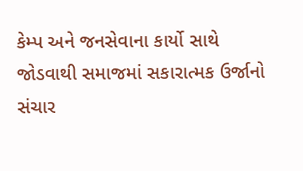કેમ્પ અને જનસેવાના કાર્યો સાથે જોડવાથી સમાજમાં સકારાત્મક ઉર્જાનો સંચાર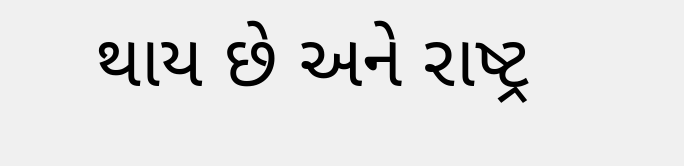થાય છે અને રાષ્ટ્ર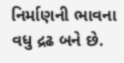નિર્માણની ભાવના વધુ દ્રઢ બને છે.